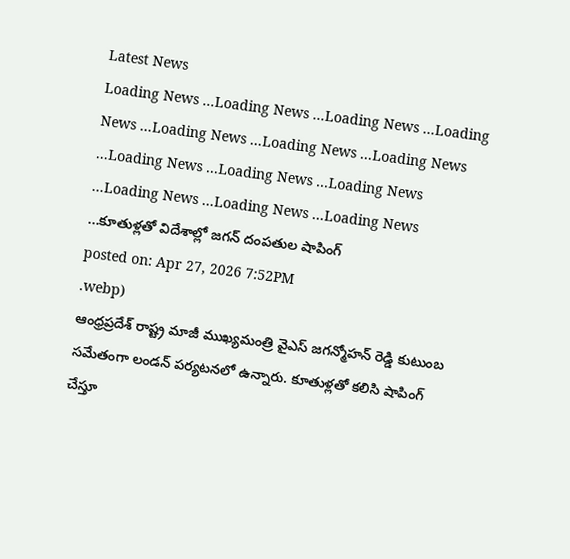Latest News
Loading News ...Loading News ...Loading News ...Loading News ...Loading News ...Loading News ...Loading News ...Loading News ...Loading News ...Loading News ...Loading News ...Loading News ...Loading News ...కూతుళ్లతో విదేశాల్లో జగన్ దంపతుల షాపింగ్
posted on: Apr 27, 2026 7:52PM
.webp)
ఆంధ్రప్రదేశ్ రాష్ట్ర మాజీ ముఖ్యమంత్రి వైఎస్ జగన్మోహన్ రెడ్డి కుటుంబ సమేతంగా లండన్ పర్యటనలో ఉన్నారు. కూతుళ్లతో కలిసి షాపింగ్ చేస్తూ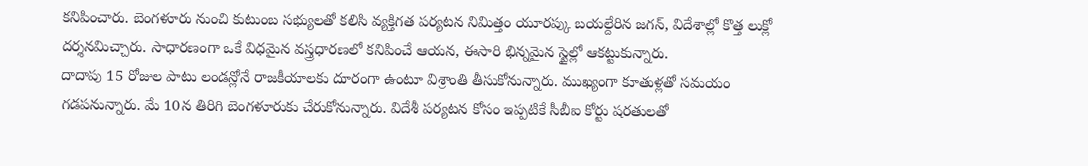కనిపించారు. బెంగళూరు నుంచి కుటుంబ సభ్యులతో కలిసి వ్యక్తిగత పర్యటన నిమిత్తం యూరప్కు బయల్దేరిన జగన్, విదేశాల్లో కొత్త లుక్లో దర్శనమిచ్చారు. సాధారణంగా ఒకే విధమైన వస్త్రధారణలో కనిపించే ఆయన, ఈసారి భిన్నమైన స్టైల్లో ఆకట్టుకున్నారు.
దాదాపు 15 రోజుల పాటు లండన్లోనే రాజకీయాలకు దూరంగా ఉంటూ విశ్రాంతి తీసుకోనున్నారు. ముఖ్యంగా కూతుళ్లతో సమయం గడపనున్నారు. మే 10న తిరిగి బెంగళూరుకు చేరుకోనున్నారు. విదేశీ పర్యటన కోసం ఇప్పటికే సీబీఐ కోర్టు షరతులతో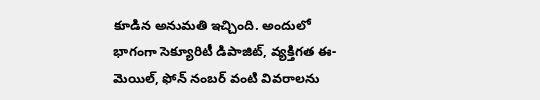కూడిన అనుమతి ఇచ్చింది. అందులో భాగంగా సెక్యూరిటీ డిపాజిట్, వ్యక్తిగత ఈ-మెయిల్, ఫోన్ నంబర్ వంటి వివరాలను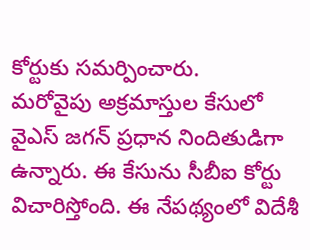కోర్టుకు సమర్పించారు.
మరోవైపు అక్రమాస్తుల కేసులో వైఎస్ జగన్ ప్రధాన నిందితుడిగా ఉన్నారు. ఈ కేసును సీబీఐ కోర్టు విచారిస్తోంది. ఈ నేపథ్యంలో విదేశీ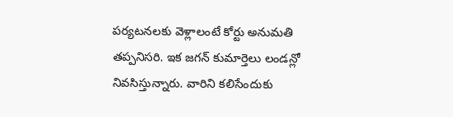పర్యటనలకు వెళ్లాలంటే కోర్టు అనుమతి తప్పనిసరి. ఇక జగన్ కుమార్తెలు లండన్లో నివసిస్తున్నారు. వారిని కలిసేందుకు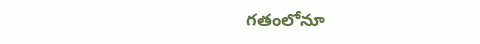గతంలోనూ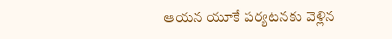ఆయన యూకే పర్యటనకు వెళ్లిన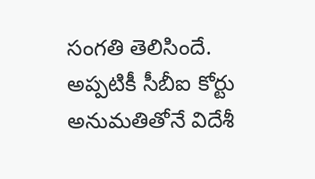సంగతి తెలిసిందే. అప్పటికీ సీబీఐ కోర్టు అనుమతితోనే విదేశీ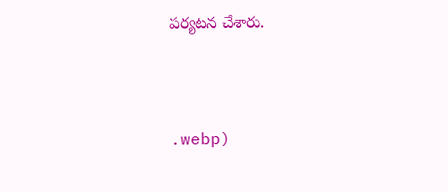పర్యటన చేశారు.



.webp)